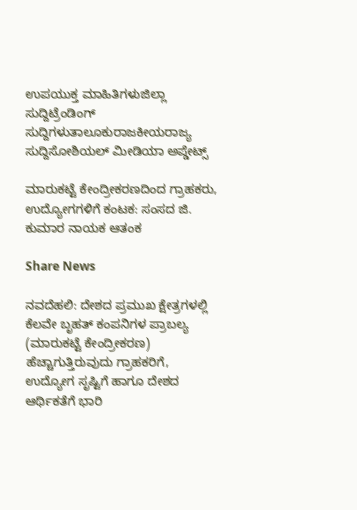ಉಪಯುಕ್ತ ಮಾಹಿತಿಗಳುಜಿಲ್ಲಾ ಸುದ್ದಿಟ್ರೆಂಡಿಂಗ್ ಸುದ್ದಿಗಳುತಾಲೂಕುರಾಜಕೀಯರಾಜ್ಯ ಸುದ್ದಿಸೋಶಿಯಲ್ ಮೀಡಿಯಾ ಅಪ್ಡೇಟ್ಸ್

ಮಾರುಕಟ್ಟೆ ಕೇಂದ್ರೀಕರಣದಿಂದ ಗ್ರಾಹಕರು, ಉದ್ಯೋಗಗಳಿಗೆ ಕಂಟಕ: ಸಂಸದ ಜಿ. ಕುಮಾರ ನಾಯಕ ಆತಂಕ

Share News

ನವದೆಹಲಿ: ದೇಶದ ಪ್ರಮುಖ ಕ್ಷೇತ್ರಗಳಲ್ಲಿ ಕೆಲವೇ ಬೃಹತ್ ಕಂಪನಿಗಳ ಪ್ರಾಬಲ್ಯ (ಮಾರುಕಟ್ಟೆ ಕೇಂದ್ರೀಕರಣ) ಹೆಚ್ಚಾಗುತ್ತಿರುವುದು ಗ್ರಾಹಕರಿಗೆ, ಉದ್ಯೋಗ ಸೃಷ್ಟಿಗೆ ಹಾಗೂ ದೇಶದ ಆರ್ಥಿಕತೆಗೆ ಭಾರಿ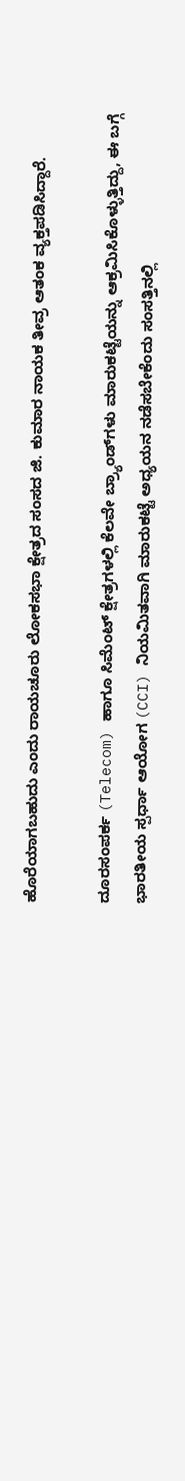ಹೊರೆಯಾಗಬಹುದು ಎಂದು ರಾಯಚೂರು ಲೋಕಸಭಾ ಕ್ಷೇತ್ರದ ಸಂಸದ ಜಿ. ಕುಮಾರ ನಾಯಕ ತೀವ್ರ ಆತಂಕ ವ್ಯಕ್ತಪಡಿಸಿದ್ದಾರೆ.

ದೂರಸಂಪರ್ಕ (Telecom) ಹಾಗೂ ಸಿಮೆಂಟ್ ಕ್ಷೇತ್ರಗಳಲ್ಲಿ ಕೆಲವೇ ಬ್ರ್ಯಾಂಡ್‌ಗಳು ಮಾರುಕಟ್ಟೆಯನ್ನು ಆಕ್ರಮಿಸಿಕೊಳ್ಳುತ್ತಿದ್ದು, ಈ ಬಗ್ಗೆ ಭಾರತೀಯ ಸ್ಪರ್ಧಾ ಆಯೋಗ (CCI) ನಿಯಮಿತವಾಗಿ ಮಾರುಕಟ್ಟೆ ಅಧ್ಯಯನ ನಡೆಸಬೇಕೆಂದು ಸಂಸತ್ತಿನಲ್ಲಿ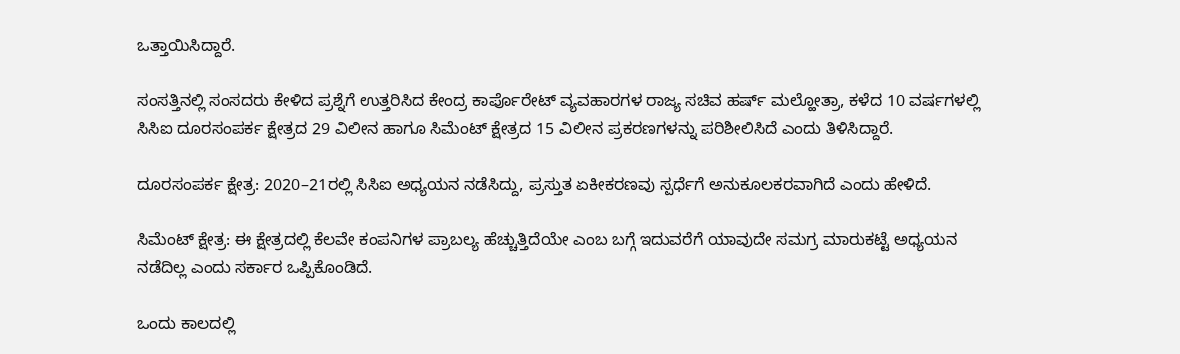ಒತ್ತಾಯಿಸಿದ್ದಾರೆ.

ಸಂಸತ್ತಿನಲ್ಲಿ ಸಂಸದರು ಕೇಳಿದ ಪ್ರಶ್ನೆಗೆ ಉತ್ತರಿಸಿದ ಕೇಂದ್ರ ಕಾರ್ಪೊರೇಟ್ ವ್ಯವಹಾರಗಳ ರಾಜ್ಯ ಸಚಿವ ಹರ್ಷ್ ಮಲ್ಹೋತ್ರಾ, ಕಳೆದ 10 ವರ್ಷಗಳಲ್ಲಿ ಸಿಸಿಐ ದೂರಸಂಪರ್ಕ ಕ್ಷೇತ್ರದ 29 ವಿಲೀನ ಹಾಗೂ ಸಿಮೆಂಟ್ ಕ್ಷೇತ್ರದ 15 ವಿಲೀನ ಪ್ರಕರಣಗಳನ್ನು ಪರಿಶೀಲಿಸಿದೆ ಎಂದು ತಿಳಿಸಿದ್ದಾರೆ.

ದೂರಸಂಪರ್ಕ ಕ್ಷೇತ್ರ: 2020–21ರಲ್ಲಿ ಸಿಸಿಐ ಅಧ್ಯಯನ ನಡೆಸಿದ್ದು, ಪ್ರಸ್ತುತ ಏಕೀಕರಣವು ಸ್ಪರ್ಧೆಗೆ ಅನುಕೂಲಕರವಾಗಿದೆ ಎಂದು ಹೇಳಿದೆ.

ಸಿಮೆಂಟ್ ಕ್ಷೇತ್ರ: ಈ ಕ್ಷೇತ್ರದಲ್ಲಿ ಕೆಲವೇ ಕಂಪನಿಗಳ ಪ್ರಾಬಲ್ಯ ಹೆಚ್ಚುತ್ತಿದೆಯೇ ಎಂಬ ಬಗ್ಗೆ ಇದುವರೆಗೆ ಯಾವುದೇ ಸಮಗ್ರ ಮಾರುಕಟ್ಟೆ ಅಧ್ಯಯನ ನಡೆದಿಲ್ಲ ಎಂದು ಸರ್ಕಾರ ಒಪ್ಪಿಕೊಂಡಿದೆ.

ಒಂದು ಕಾಲದಲ್ಲಿ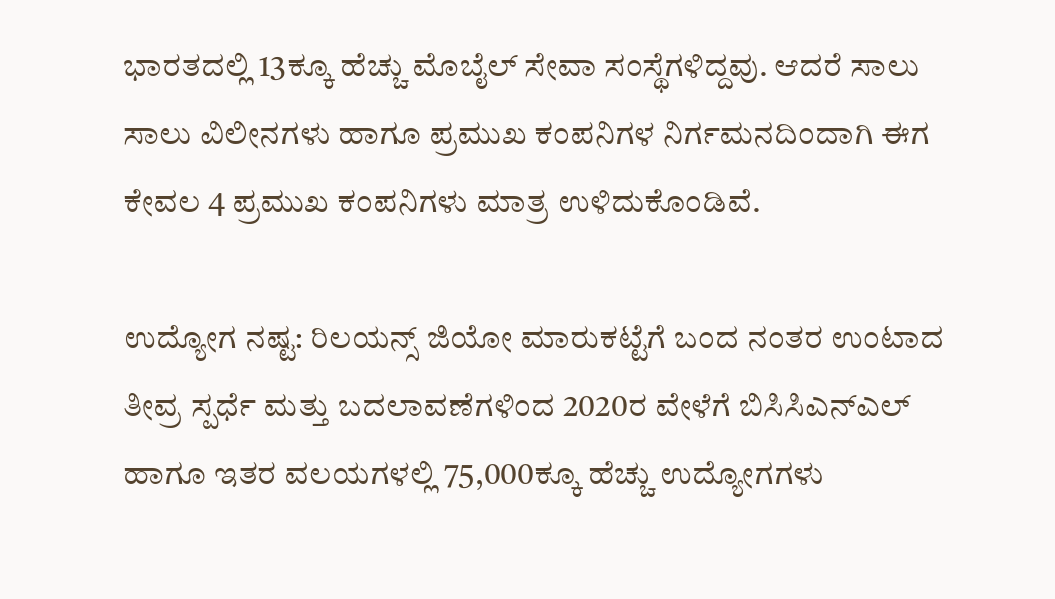ಭಾರತದಲ್ಲಿ 13ಕ್ಕೂ ಹೆಚ್ಚು ಮೊಬೈಲ್ ಸೇವಾ ಸಂಸ್ಥೆಗಳಿದ್ದವು. ಆದರೆ ಸಾಲು ಸಾಲು ವಿಲೀನಗಳು ಹಾಗೂ ಪ್ರಮುಖ ಕಂಪನಿಗಳ ನಿರ್ಗಮನದಿಂದಾಗಿ ಈಗ ಕೇವಲ 4 ಪ್ರಮುಖ ಕಂಪನಿಗಳು ಮಾತ್ರ ಉಳಿದುಕೊಂಡಿವೆ.

ಉದ್ಯೋಗ ನಷ್ಟ: ರಿಲಯನ್ಸ್ ಜಿಯೋ ಮಾರುಕಟ್ಟೆಗೆ ಬಂದ ನಂತರ ಉಂಟಾದ ತೀವ್ರ ಸ್ಪರ್ಧೆ ಮತ್ತು ಬದಲಾವಣೆಗಳಿಂದ 2020ರ ವೇಳೆಗೆ ಬಿಸಿಸಿಎನ್‌ಎಲ್ ಹಾಗೂ ಇತರ ವಲಯಗಳಲ್ಲಿ 75,000ಕ್ಕೂ ಹೆಚ್ಚು ಉದ್ಯೋಗಗಳು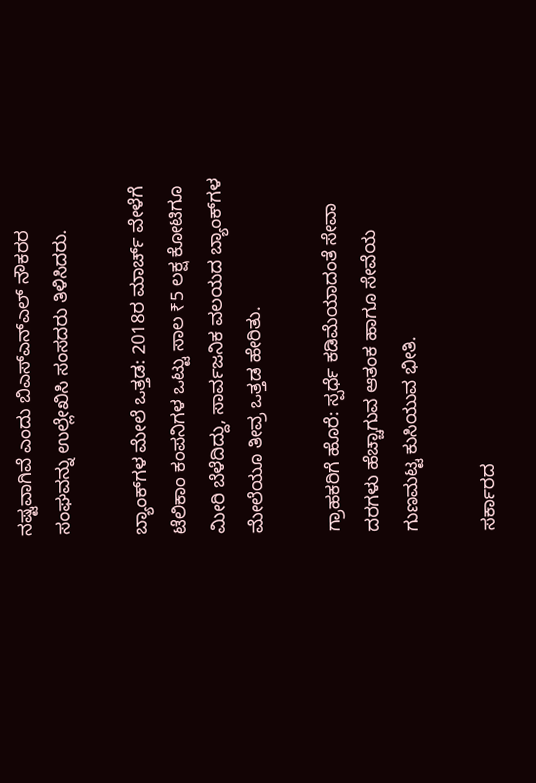ನಷ್ಟವಾಗಿವೆ ಎಂದು ಬಿಎಸ್‌ಎನ್‌ಎಲ್ ನೌಕರರ ಸಂಘವನ್ನು ಉಲ್ಲೇಖಿಸಿ ಸಂಸದರು ತಿಳಿಸಿದರು.

ಬ್ಯಾಂಕ್‌ಗಳ ಮೇಲೆ ಒತ್ತಡ: 2018ರ ಮಾರ್ಚ್ ವೇಳೆಗೆ ಟೆಲಿಕಾಂ ಕಂಪನಿಗಳ ಒಟ್ಟು ಸಾಲ ₹5 ಲಕ್ಷ ಕೋಟಿಗೂ ಮೀರಿ ಬೆಳೆದಿದ್ದು, ಸಾರ್ವಜನಿಕ ವಲಯದ ಬ್ಯಾಂಕ್‌ಗಳ ಮೇಲೆಯೂ ತೀವ್ರ ಒತ್ತಡ ಹೇರಿತು.

ಗ್ರಾಹಕರಿಗೆ ಹೊರೆ: ಸ್ಪರ್ಧೆ ಕಡಿಮೆಯಾದಂತೆ ಸೇವಾ ದರಗಳು ಹೆಚ್ಚಾಗುವ ಆತಂಕ ಹಾಗೂ ಸೇವೆಯ ಗುಣಮಟ್ಟ ಕುಸಿಯುವ ಭೀತಿ.

ಸರ್ಕಾರದ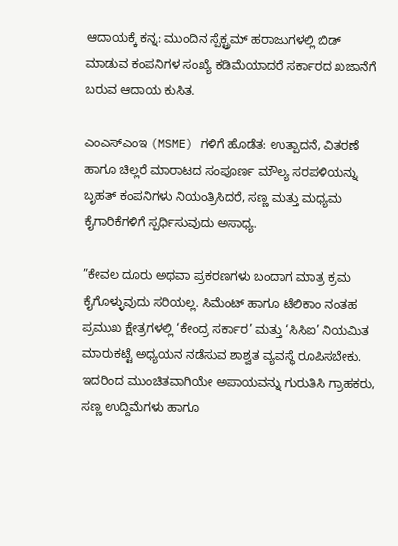ಆದಾಯಕ್ಕೆ ಕನ್ನ: ಮುಂದಿನ ಸ್ಪೆಕ್ಟ್ರಮ್ ಹರಾಜುಗಳಲ್ಲಿ ಬಿಡ್ ಮಾಡುವ ಕಂಪನಿಗಳ ಸಂಖ್ಯೆ ಕಡಿಮೆಯಾದರೆ ಸರ್ಕಾರದ ಖಜಾನೆಗೆ ಬರುವ ಆದಾಯ ಕುಸಿತ.

ಎಂಎಸ್‌ಎಂಇ (MSME) ಗಳಿಗೆ ಹೊಡೆತ: ಉತ್ಪಾದನೆ, ವಿತರಣೆ ಹಾಗೂ ಚಿಲ್ಲರೆ ಮಾರಾಟದ ಸಂಪೂರ್ಣ ಮೌಲ್ಯ ಸರಪಳಿಯನ್ನು ಬೃಹತ್ ಕಂಪನಿಗಳು ನಿಯಂತ್ರಿಸಿದರೆ, ಸಣ್ಣ ಮತ್ತು ಮಧ್ಯಮ ಕೈಗಾರಿಕೆಗಳಿಗೆ ಸ್ಪರ್ಧಿಸುವುದು ಅಸಾಧ್ಯ.

”ಕೇವಲ ದೂರು ಅಥವಾ ಪ್ರಕರಣಗಳು ಬಂದಾಗ ಮಾತ್ರ ಕ್ರಮ ಕೈಗೊಳ್ಳುವುದು ಸರಿಯಲ್ಲ. ಸಿಮೆಂಟ್ ಹಾಗೂ ಟೆಲಿಕಾಂ ನಂತಹ ಪ್ರಮುಖ ಕ್ಷೇತ್ರಗಳಲ್ಲಿ ‘ಕೇಂದ್ರ ಸರ್ಕಾರ’ ಮತ್ತು ‘ಸಿಸಿಐ’ ನಿಯಮಿತ ಮಾರುಕಟ್ಟೆ ಅಧ್ಯಯನ ನಡೆಸುವ ಶಾಶ್ವತ ವ್ಯವಸ್ಥೆ ರೂಪಿಸಬೇಕು. ಇದರಿಂದ ಮುಂಚಿತವಾಗಿಯೇ ಅಪಾಯವನ್ನು ಗುರುತಿಸಿ ಗ್ರಾಹಕರು, ಸಣ್ಣ ಉದ್ದಿಮೆಗಳು ಹಾಗೂ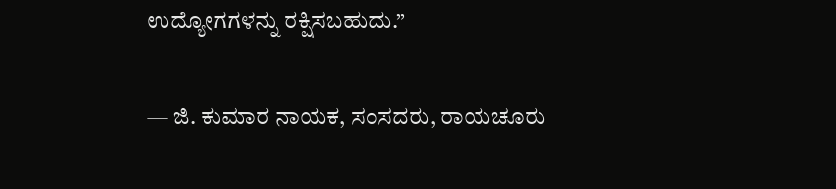ಉದ್ಯೋಗಗಳನ್ನು ರಕ್ಷಿಸಬಹುದು.”

— ಜಿ. ಕುಮಾರ ನಾಯಕ, ಸಂಸದರು, ರಾಯಚೂರು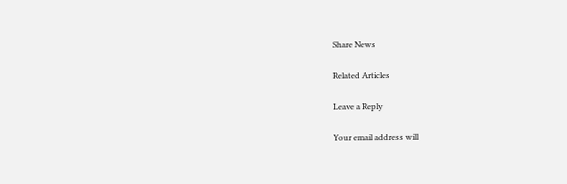Share News

Related Articles

Leave a Reply

Your email address will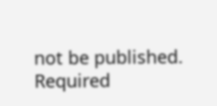not be published. Required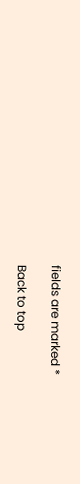fields are marked *

Back to top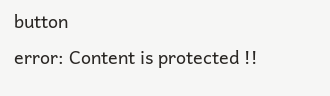button
error: Content is protected !!